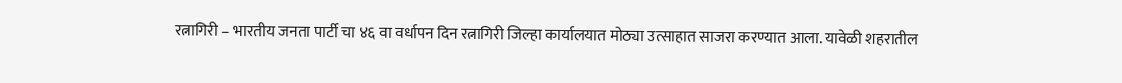रत्नागिरी – भारतीय जनता पार्टी चा ४६ वा वर्धापन दिन रत्नागिरी जिल्हा कार्यालयात मोठ्या उत्साहात साजरा करण्यात आला. यावेळी शहरातील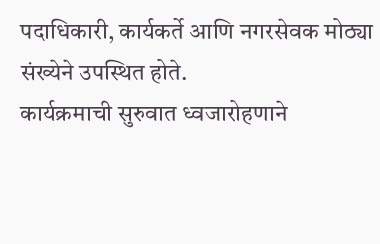पदाधिकारी, कार्यकर्ते आणि नगरसेवक मोठ्या संख्येने उपस्थित होते.
कार्यक्रमाची सुरुवात ध्वजारोहणाने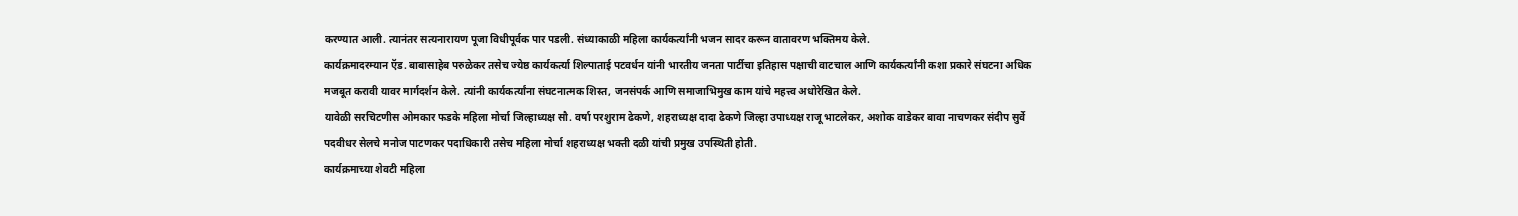करण्यात आली. त्यानंतर सत्यनारायण पूजा विधीपूर्वक पार पडली. संध्याकाळी महिला कार्यकर्त्यांनी भजन सादर करून वातावरण भक्तिमय केले.
कार्यक्रमादरम्यान ऍड. बाबासाहेब परुळेकर तसेच ज्येष्ठ कार्यकर्त्या शिल्पाताई पटवर्धन यांनी भारतीय जनता पार्टीचा इतिहास पक्षाची वाटचाल आणि कार्यकर्त्यांनी कशा प्रकारे संघटना अधिक मजबूत करावी यावर मार्गदर्शन केले. त्यांनी कार्यकर्त्यांना संघटनात्मक शिस्त, जनसंपर्क आणि समाजाभिमुख काम यांचे महत्त्व अधोरेखित केले.
यावेळी सरचिटणीस ओमकार फडके महिला मोर्चा जिल्हाध्यक्ष सौ. वर्षा परशुराम ढेकणे, शहराध्यक्ष दादा ढेकणे जिल्हा उपाध्यक्ष राजू भाटलेकर, अशोक वाडेकर बावा नाचणकर संदीप सुर्वे पदवीधर सेलचे मनोज पाटणकर पदाधिकारी तसेच महिला मोर्चा शहराध्यक्ष भक्ती दळी यांची प्रमुख उपस्थिती होती.
कार्यक्रमाच्या शेवटी महिला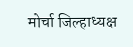मोर्चा जिल्हाध्यक्ष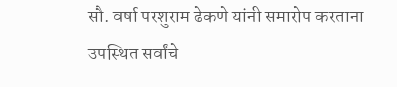सौ. वर्षा परशुराम ढेकणे यांनी समारोप करताना उपस्थित सर्वांचे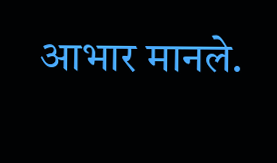आभार मानले.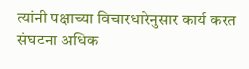त्यांनी पक्षाच्या विचारधारेनुसार कार्य करत संघटना अधिक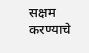सक्षम करण्याचे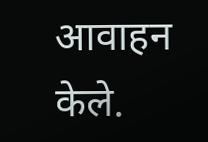आवाहन केले.